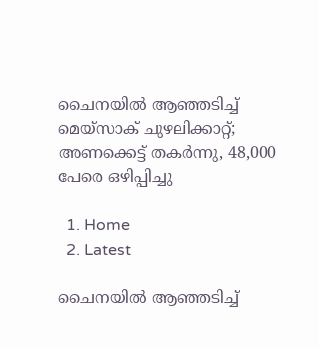ചൈനയിൽ ആഞ്ഞടിച്ച് മെയ്സാക് ചുഴലിക്കാറ്റ്; അണക്കെട്ട് തകർന്നു, 48,000 പേരെ ഒഴിപ്പിച്ചു

  1. Home
  2. Latest

ചൈനയിൽ ആഞ്ഞടിച്ച്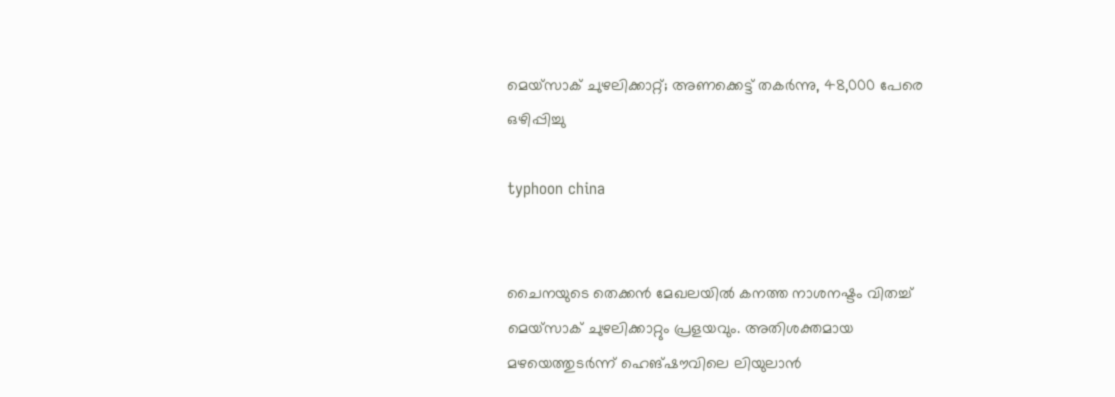മെയ്സാക് ചുഴലിക്കാറ്റ്; അണക്കെട്ട് തകർന്നു, 48,000 പേരെ ഒഴിപ്പിച്ചു

typhoon china


ചൈനയുടെ തെക്കൻ മേഖലയിൽ കനത്ത നാശനഷ്ടം വിതച്ച് മെയ്സാക് ചുഴലിക്കാറ്റും പ്രളയവും. അതിശക്തമായ മഴയെത്തുടർന്ന് ഹെങ്‌ഷൗവിലെ ലിയുലാൻ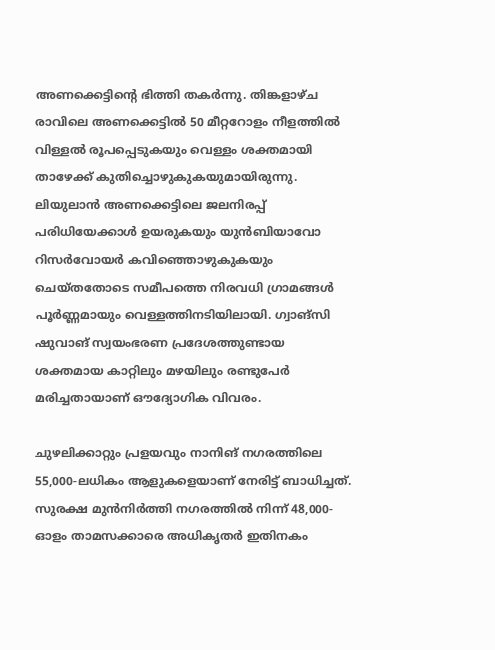അണക്കെട്ടിന്റെ ഭിത്തി തകർന്നു. തിങ്കളാഴ്ച രാവിലെ അണക്കെട്ടിൽ 50 മീറ്ററോളം നീളത്തിൽ വിള്ളൽ രൂപപ്പെടുകയും വെള്ളം ശക്തമായി താഴേക്ക് കുതിച്ചൊഴുകുകയുമായിരുന്നു. ലിയുലാൻ അണക്കെട്ടിലെ ജലനിരപ്പ് പരിധിയേക്കാൾ ഉയരുകയും യുൻബിയാവോ റിസർവോയർ കവിഞ്ഞൊഴുകുകയും ചെയ്തതോടെ സമീപത്തെ നിരവധി ഗ്രാമങ്ങൾ പൂർണ്ണമായും വെള്ളത്തിനടിയിലായി. ഗ്വാങ്‌സി ഷുവാങ് സ്വയംഭരണ പ്രദേശത്തുണ്ടായ ശക്തമായ കാറ്റിലും മഴയിലും രണ്ടുപേർ മരിച്ചതായാണ് ഔദ്യോഗിക വിവരം.

ചുഴലിക്കാറ്റും പ്രളയവും നാനിങ് നഗരത്തിലെ 55,000-ലധികം ആളുകളെയാണ് നേരിട്ട് ബാധിച്ചത്. സുരക്ഷ മുൻനിർത്തി നഗരത്തിൽ നിന്ന് 48,000-ഓളം താമസക്കാരെ അധികൃതർ ഇതിനകം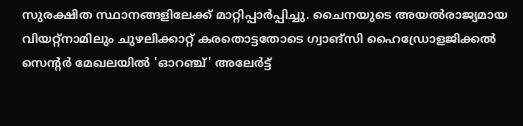സുരക്ഷിത സ്ഥാനങ്ങളിലേക്ക് മാറ്റിപ്പാർപ്പിച്ചു. ചൈനയുടെ അയൽരാജ്യമായ വിയറ്റ്‌നാമിലും ചുഴലിക്കാറ്റ് കരതൊട്ടതോടെ ഗ്വാങ്‌സി ഹൈഡ്രോളജിക്കൽ സെന്റർ മേഖലയിൽ 'ഓറഞ്ച്' അലേർട്ട്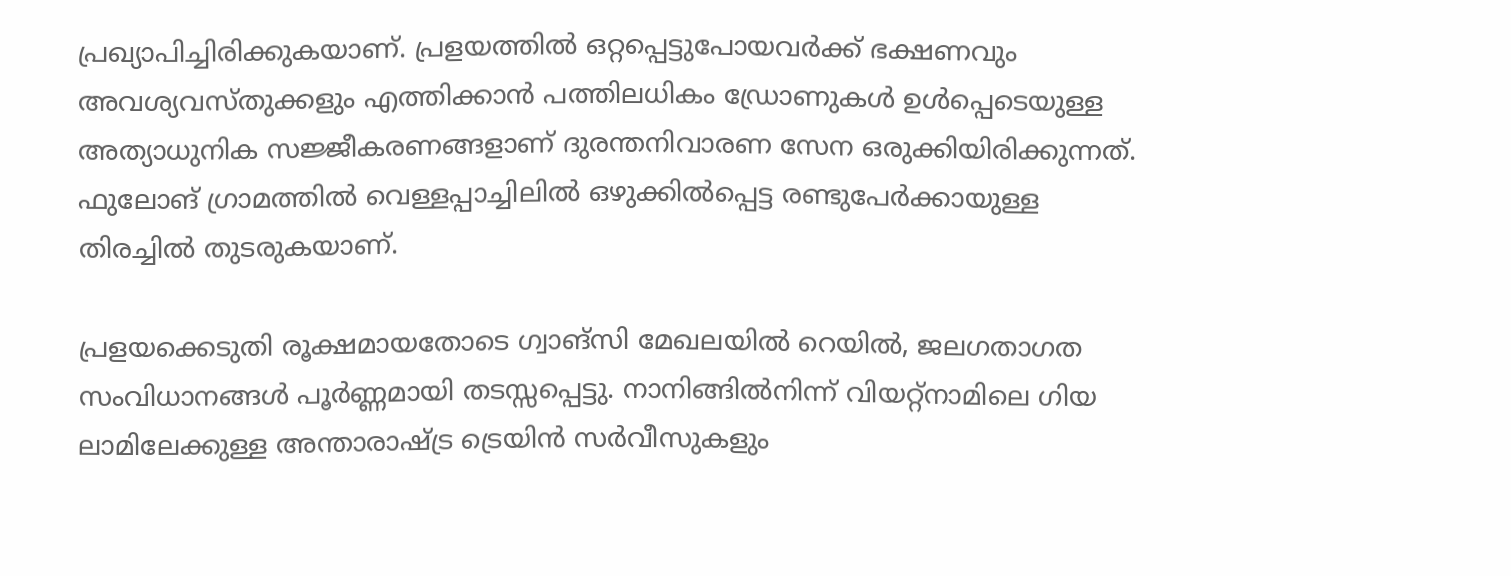പ്രഖ്യാപിച്ചിരിക്കുകയാണ്. പ്രളയത്തിൽ ഒറ്റപ്പെട്ടുപോയവർക്ക് ഭക്ഷണവും അവശ്യവസ്തുക്കളും എത്തിക്കാൻ പത്തിലധികം ഡ്രോണുകൾ ഉൾപ്പെടെയുള്ള അത്യാധുനിക സജ്ജീകരണങ്ങളാണ് ദുരന്തനിവാരണ സേന ഒരുക്കിയിരിക്കുന്നത്. ഫുലോങ് ഗ്രാമത്തിൽ വെള്ളപ്പാച്ചിലിൽ ഒഴുക്കിൽപ്പെട്ട രണ്ടുപേർക്കായുള്ള തിരച്ചിൽ തുടരുകയാണ്.

പ്രളയക്കെടുതി രൂക്ഷമായതോടെ ഗ്വാങ്‌സി മേഖലയിൽ റെയിൽ, ജലഗതാഗത സംവിധാനങ്ങൾ പൂർണ്ണമായി തടസ്സപ്പെട്ടു. നാനിങ്ങിൽനിന്ന് വിയറ്റ്‌നാമിലെ ഗിയ ലാമിലേക്കുള്ള അന്താരാഷ്ട്ര ട്രെയിൻ സർവീസുകളും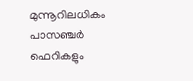മുന്നൂറിലധികം പാസഞ്ചർ ഫെറികളും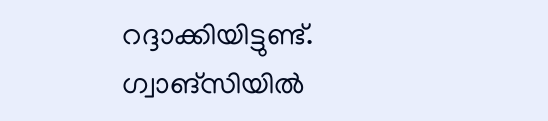റദ്ദാക്കിയിട്ടുണ്ട്. ഗ്വാങ്‌സിയിൽ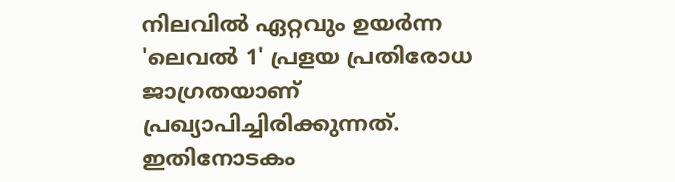നിലവിൽ ഏറ്റവും ഉയർന്ന 'ലെവൽ 1' പ്രളയ പ്രതിരോധ ജാഗ്രതയാണ് പ്രഖ്യാപിച്ചിരിക്കുന്നത്. ഇതിനോടകം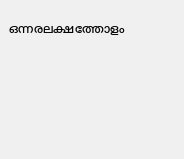ഒന്നരലക്ഷത്തോളം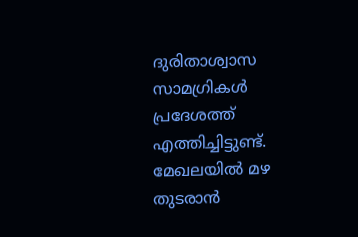ദുരിതാശ്വാസ സാമഗ്രികൾ പ്രദേശത്ത് എത്തിച്ചിട്ടുണ്ട്. മേഖലയിൽ മഴ തുടരാൻ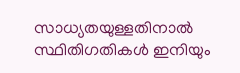സാധ്യതയുള്ളതിനാൽ സ്ഥിതിഗതികൾ ഇനിയും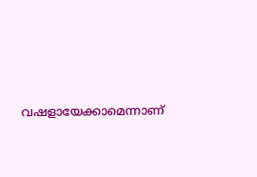വഷളായേക്കാമെന്നാണ്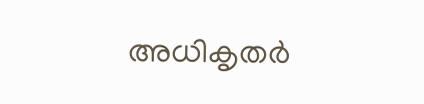അധികൃതർ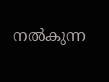നൽകുന്ന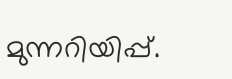മുന്നറിയിപ്പ്.